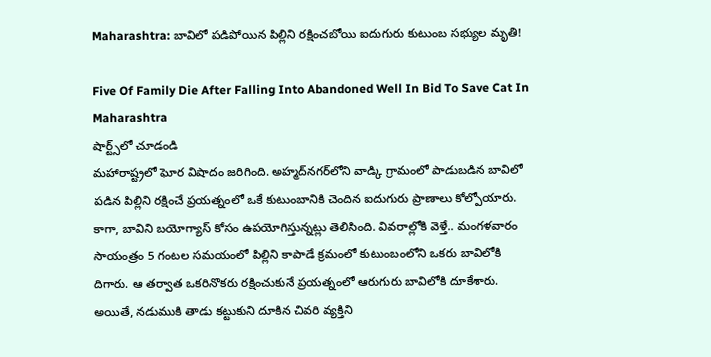Maharashtra: బావిలో పడిపోయిన‌ పిల్లిని ర‌క్షించ‌బోయి ఐదుగురు కుటుంబ సభ్యుల మృతి!

Five Of Family Die After Falling Into Abandoned Well In Bid To Save Cat In Maharashtra
షార్ట్స్‌లో చూడండి
మ‌హారాష్ట్ర‌లో ఘోర విషాదం జ‌రిగింది. అహ్మ‌ద్‌న‌గ‌ర్‌లోని వాడ్కి గ్రామంలో పాడుబడిన బావిలో పడిన పిల్లిని రక్షించే ప్రయత్నంలో ఒకే కుటుంబానికి చెందిన ఐదుగురు ప్రాణాలు కోల్పోయారు. కాగా, బావిని బయోగ్యాస్ కోసం ఉప‌యోగిస్తున్న‌ట్లు తెలిసింది. వివ‌రాల్లోకి వెళ్తే.. మంగళవారం సాయంత్రం 5 గంటల సమయంలో పిల్లిని కాపాడే క్ర‌మంలో కుటుంబంలోని ఒకరు బావిలోకి దిగారు. ఆ త‌ర్వాత ఒకరినొకరు రక్షించుకునే ప్రయత్నంలో ఆరుగురు బావిలోకి దూకేశారు. అయితే, న‌డుముకి తాడు క‌ట్టుకుని దూకిన చివ‌రి వ్య‌క్తిని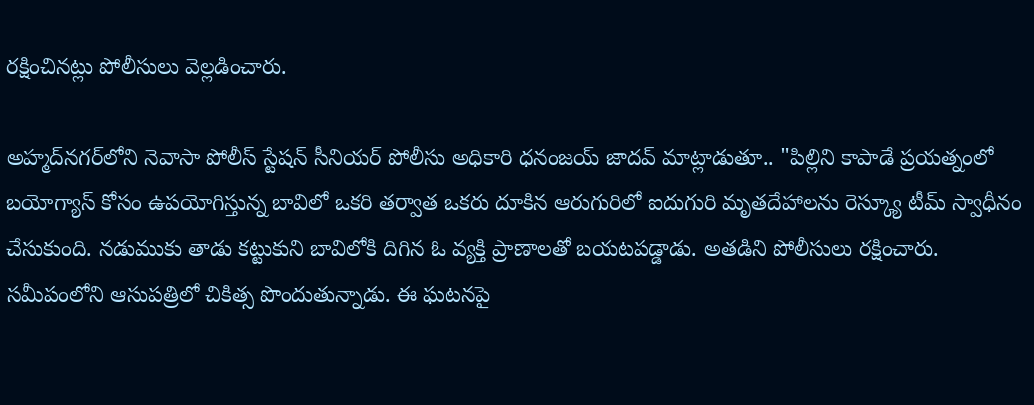ర‌క్షించిన‌ట్లు పోలీసులు వెల్ల‌డించారు.

అహ్మద్‌నగర్‌లోని నెవాసా పోలీస్ స్టేషన్ సీనియర్ పోలీసు అధికారి ధనంజయ్ జాదవ్ మాట్లాడుతూ.. "పిల్లిని కాపాడే ప్రయత్నంలో బయోగ్యాస్ కోసం ఉప‌యోగిస్తున్న బావిలో ఒకరి తర్వాత ఒకరు దూకిన ఆరుగురిలో ఐదుగురి మృతదేహాలను రెస్క్యూ టీమ్ స్వాధీనం చేసుకుంది. నడుముకు తాడు కట్టుకుని బావిలోకి దిగిన ఓ వ్యక్తి ప్రాణాలతో బయటపడ్డాడు. అత‌డిని పోలీసులు రక్షించారు. సమీపంలోని ఆసుపత్రిలో చికిత్స పొందుతున్నాడు. ఈ ఘ‌ట‌న‌పై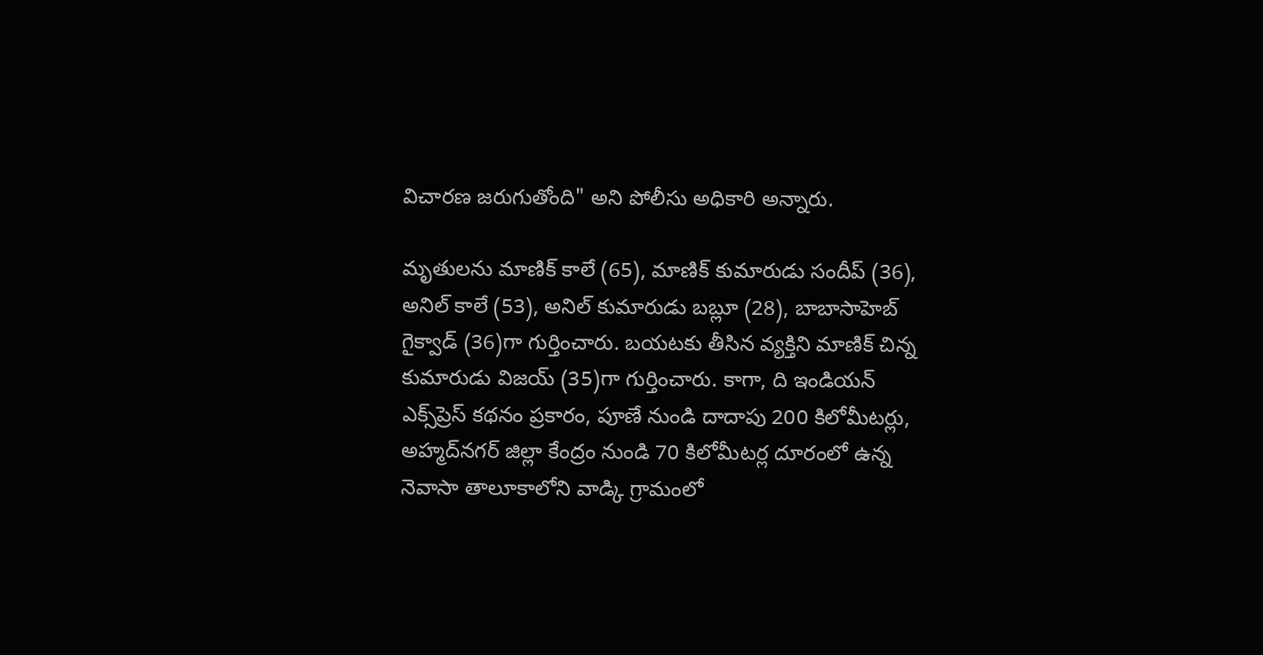విచారణ జరుగుతోంది" అని పోలీసు అధికారి అన్నారు.

మృతులను మాణిక్ కాలే (65), మాణిక్ కుమారుడు సందీప్ (36), అనిల్ కాలే (53), అనిల్ కుమారుడు బబ్లూ (28), బాబాసాహెబ్ గైక్వాడ్ (36)గా గుర్తించారు. బయటకు తీసిన వ్యక్తిని మాణిక్ చిన్న కుమారుడు విజయ్ (35)గా గుర్తించారు. కాగా, ది ఇండియన్ ఎక్స్‌ప్రెస్ కథనం ప్రకారం, పూణే నుండి దాదాపు 200 కిలోమీటర్లు, అహ్మద్‌నగర్ జిల్లా కేంద్రం నుండి 70 కిలోమీటర్ల దూరంలో ఉన్న నెవాసా తాలూకాలోని వాడ్కి గ్రామంలో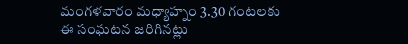మంగ‌ళ‌వారం మధ్యాహ్నం 3.30 గంటలకు ఈ సంఘటన జరిగిన‌ట్లు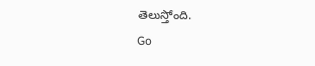తెలుస్తోంది.
Go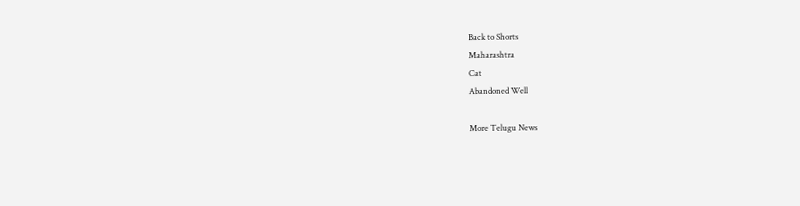Back to Shorts
Maharashtra
Cat
Abandoned Well

More Telugu News